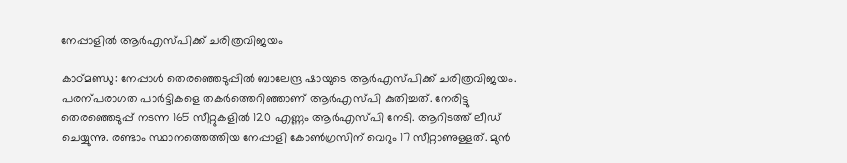നേപ്പാളിൽ ആർഎസ്പിക്ക് ചരിത്രവിജയം

കാഠ്മണ്ഡു: നേപ്പാൾ തെരഞ്ഞെടുപ്പിൽ ബാലേന്ദ്ര ഷായുടെ ആർഎസ്പിക്ക് ചരിത്രവിജയം. പരന്പരാഗത പാർട്ടികളെ തകർത്തെറിഞ്ഞാണ് ആർഎസ്പി കുതിച്ചത്. നേരിട്ടു തെരഞ്ഞെടുപ്പ് നടന്ന 165 സീറ്റുകളിൽ 120 എണ്ണം ആർഎസ്പി നേടി. ആറിടത്ത് ലീഡ് ചെയ്യുന്നു. രണ്ടാം സ്ഥാനത്തെത്തിയ നേപ്പാളി കോൺഗ്രസിന് വെറും 17 സീറ്റാണുള്ളത്. മുൻ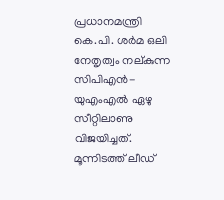പ്രധാനമന്ത്രി കെ.പി. ശർമ ഒലി നേതൃത്വം നല്കുന്ന സിപിഎൻ-യുഎംഎൽ ഏഴു സീറ്റിലാണു വിജയിച്ചത്. മൂന്നിടത്ത് ലീഡ്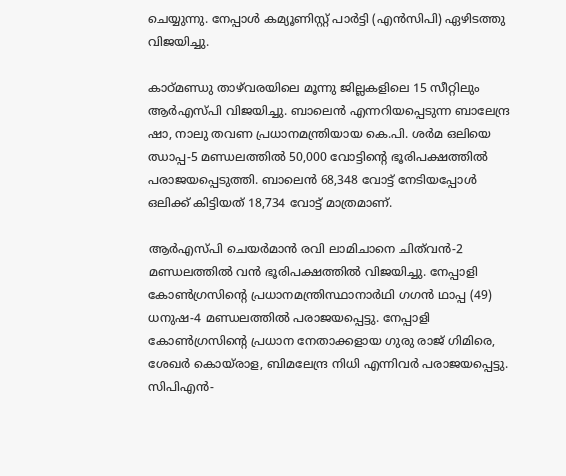ചെയ്യുന്നു. നേപ്പാൾ കമ്യൂണിസ്റ്റ് പാർട്ടി (എൻസിപി) ഏഴിടത്തു വിജയിച്ചു.

കാഠ്മണ്ഡു താഴ്‌വരയിലെ മൂന്നു ജില്ലകളിലെ 15 സീറ്റിലും ആർഎസ്പി വിജയിച്ചു. ബാലെൻ എന്നറിയപ്പെടുന്ന ബാലേന്ദ്ര ഷാ, നാലു തവണ പ്രധാനമന്ത്രിയായ കെ.പി. ശർമ ഒലിയെ ഝാപ്പ-5 മണ്ഡലത്തിൽ 50,000 വോട്ടിന്‍റെ ഭൂരിപക്ഷത്തിൽ പരാജയപ്പെടുത്തി. ബാലെൻ 68,348 വോട്ട് നേടിയപ്പോൾ ഒലിക്ക് കിട്ടിയത് 18,734 വോട്ട് മാത്രമാണ്.

ആർഎസ്പി ചെയർമാൻ രവി ലാമിചാനെ ചിത്‌വൻ-2 മണ്ഡലത്തിൽ വൻ ഭൂരിപക്ഷത്തിൽ വിജയിച്ചു. നേപ്പാളി കോൺഗ്രസിന്‍റെ പ്രധാനമന്ത്രിസ്ഥാനാർഥി ഗഗൻ ഥാപ്പ (49) ധനുഷ-4 മണ്ഡലത്തിൽ പരാജയപ്പെട്ടു. നേപ്പാളി കോൺഗ്രസിന്‍റെ പ്രധാന നേതാക്കളായ ഗുരു രാജ് ഗിമിരെ, ശേഖർ കൊയ്‌രാള, ബിമലേന്ദ്ര നിധി എന്നിവർ പരാജയപ്പെട്ടു. സിപിഎൻ-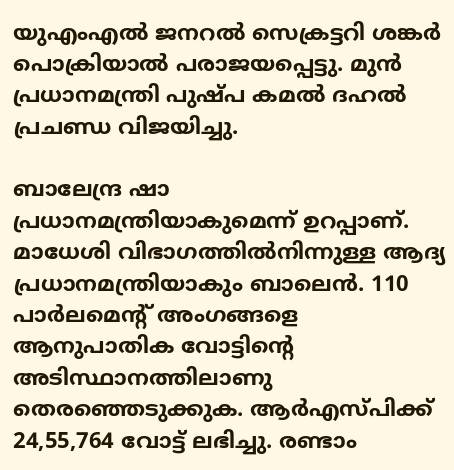യുഎംഎൽ ജനറൽ സെക്രട്ടറി ശങ്കർ പൊക്രിയാൽ പരാജയപ്പെട്ടു. മുൻ പ്രധാനമന്ത്രി പുഷ്പ കമൽ ദഹൽ പ്രചണ്ഡ വിജയിച്ചു.

ബാലേന്ദ്ര ഷാ പ്രധാനമന്ത്രിയാകുമെന്ന് ഉറപ്പാണ്. മാധേശി വിഭാഗത്തിൽനിന്നുള്ള ആദ്യ പ്രധാനമന്ത്രിയാകും ബാലെൻ. 110 പാർലമെന്‍റ് അംഗങ്ങളെ ആനുപാതിക വോട്ടിന്‍റെ അടിസ്ഥാനത്തിലാണു തെരഞ്ഞെടുക്കുക. ആർഎസ്പിക്ക് 24,55,764 വോട്ട് ലഭിച്ചു. രണ്ടാം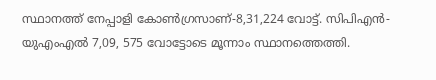സ്ഥാനത്ത് നേപ്പാളി കോൺഗ്രസാണ്-8,31,224 വോട്ട്. സിപിഎൻ-യുഎംഎൽ 7,09, 575 വോട്ടോടെ മൂന്നാം സ്ഥാനത്തെത്തി.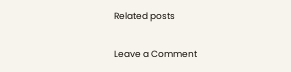Related posts

Leave a Comment